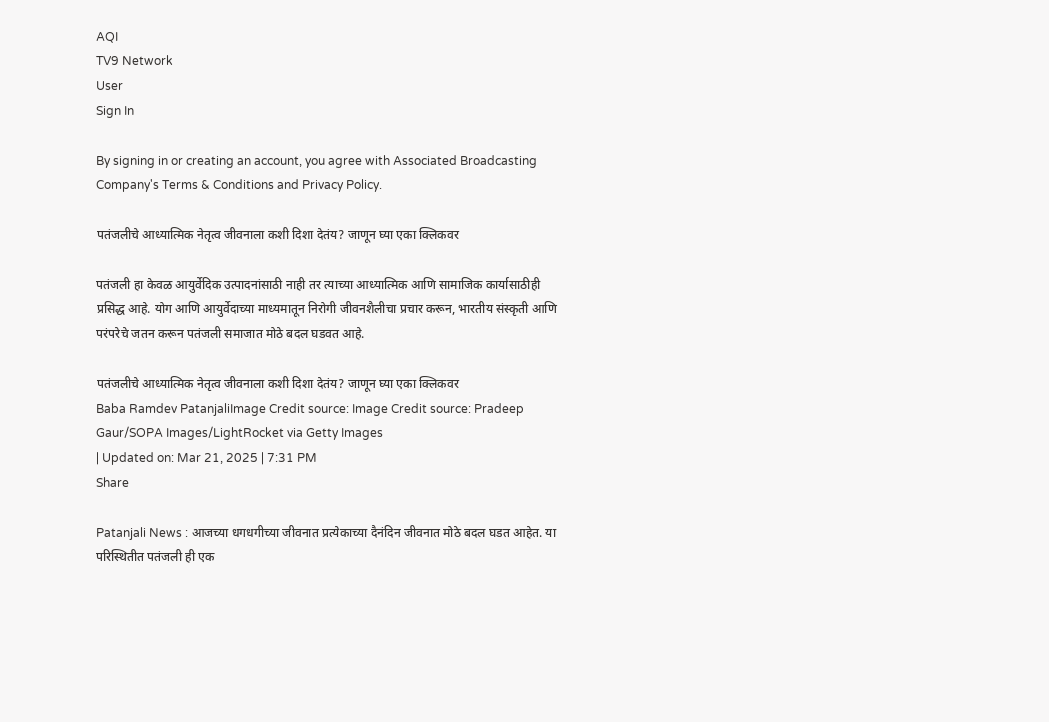AQI
TV9 Network
User
Sign In

By signing in or creating an account, you agree with Associated Broadcasting Company's Terms & Conditions and Privacy Policy.

पतंजलीचे आध्यात्मिक नेतृत्व जीवनाला कशी दिशा देतंय? जाणून घ्या एका क्लिकवर

पतंजली हा केवळ आयुर्वेदिक उत्पादनांसाठी नाही तर त्याच्या आध्यात्मिक आणि सामाजिक कार्यासाठीही प्रसिद्ध आहे. योग आणि आयुर्वेदाच्या माध्यमातून निरोगी जीवनशैलीचा प्रचार करून, भारतीय संस्कृती आणि परंपरेचे जतन करून पतंजली समाजात मोठे बदल घडवत आहे.

पतंजलीचे आध्यात्मिक नेतृत्व जीवनाला कशी दिशा देतंय? जाणून घ्या एका क्लिकवर
Baba Ramdev PatanjaliImage Credit source: Image Credit source: Pradeep Gaur/SOPA Images/LightRocket via Getty Images
| Updated on: Mar 21, 2025 | 7:31 PM
Share

Patanjali News : आजच्या धगधगीच्या जीवनात प्रत्येकाच्या दैनंदिन जीवनात मोठे बदल घडत आहेत. या परिस्थितीत पतंजली ही एक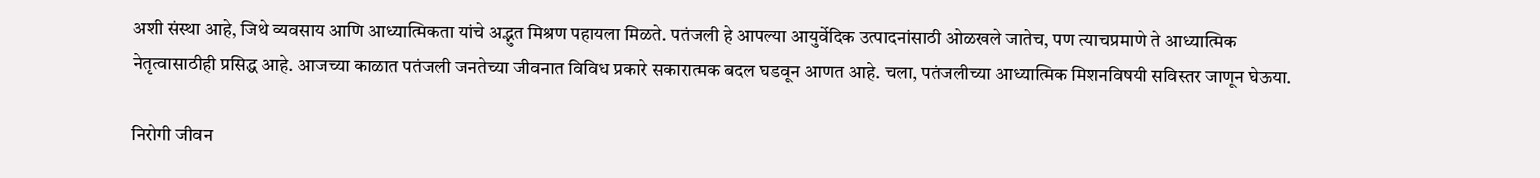अशी संस्था आहे, जिथे व्यवसाय आणि आध्यात्मिकता यांचे अद्भुत मिश्रण पहायला मिळते. पतंजली हे आपल्या आयुर्वेदिक उत्पादनांसाठी ओळखले जातेच, पण त्याचप्रमाणे ते आध्यात्मिक नेतृत्वासाठीही प्रसिद्ध आहे. आजच्या काळात पतंजली जनतेच्या जीवनात विविध प्रकारे सकारात्मक बदल घडवून आणत आहे. चला, पतंजलीच्या आध्यात्मिक मिशनविषयी सविस्तर जाणून घेऊया.

निरोगी जीवन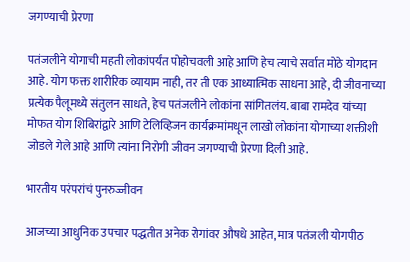जगण्याची प्रेरणा

पतंजलीने योगाची महती लोकांपर्यंत पोहोचवली आहे आणि हेच त्याचे सर्वात मोठे योगदान आहे. योग फक्त शारीरिक व्यायाम नाही, तर ती एक आध्यात्मिक साधना आहे, दी जीवनाच्या प्रत्येक पैलूमध्ये संतुलन साधते, हेच पतंजलीने लोकांना सांगितलंय. बाबा रामदेव यांच्या मोफत योग शिबिरांद्वारे आणि टेलिव्हिजन कार्यक्रमांमधून लाखो लोकांना योगाच्या शक्तीशी जोडले गेले आहे आणि त्यांना निरोगी जीवन जगण्याची प्रेरणा दिली आहे.

भारतीय परंपरांचं पुनरुज्जीवन

आजच्या आधुनिक उपचार पद्धतीत अनेक रोगांवर औषधे आहेत, मात्र पतंजली योगपीठ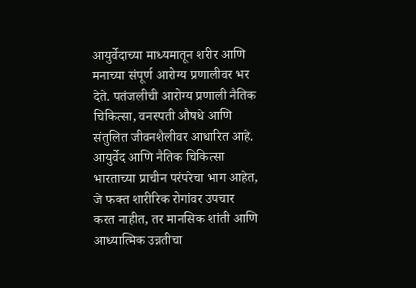आयुर्वेदाच्या माध्यमातून शरीर आणि मनाच्या संपूर्ण आरोग्य प्रणालीवर भर देते. पतंजलीची आरोग्य प्रणाली नैतिक चिकित्सा, वनस्पती औषधे आणि संतुलित जीवनशैलीवर आधारित आहे. आयुर्वेद आणि नैतिक चिकित्सा भारताच्या प्राचीन परंपरेचा भाग आहेत, जे फक्त शारीरिक रोगांवर उपचार करत नाहीत, तर मानसिक शांती आणि आध्यात्मिक उन्नतीचा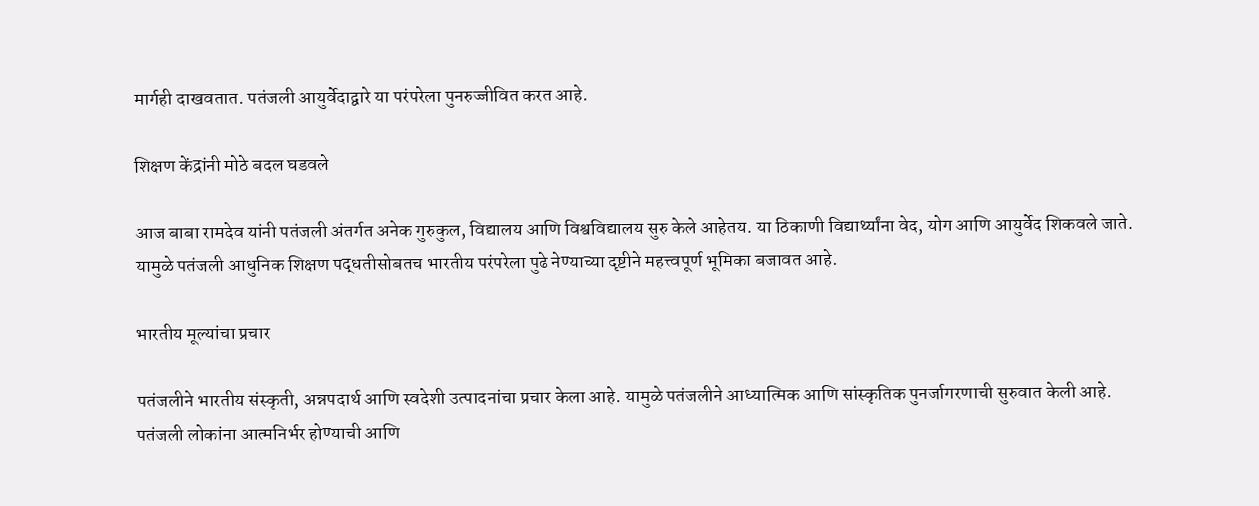मार्गही दाखवतात. पतंजली आयुर्वेदाद्वारे या परंपरेला पुनरुज्जीवित करत आहे.

शिक्षण केंद्रांनी मोठे बदल घडवले

आज बाबा रामदेव यांनी पतंजली अंतर्गत अनेक गुरुकुल, विद्यालय आणि विश्वविद्यालय सुरु केले आहेतय. या ठिकाणी विद्यार्थ्यांना वेद, योग आणि आयुर्वेद शिकवले जाते. यामुळे पतंजली आधुनिक शिक्षण पद्धतीसोबतच भारतीय परंपरेला पुढे नेण्याच्या दृष्टीने महत्त्वपूर्ण भूमिका बजावत आहे.

भारतीय मूल्यांचा प्रचार

पतंजलीने भारतीय संस्कृती, अन्नपदार्थ आणि स्वदेशी उत्पादनांचा प्रचार केला आहे. यामुळे पतंजलीने आध्यात्मिक आणि सांस्कृतिक पुनर्जागरणाची सुरुवात केली आहे. पतंजली लोकांना आत्मनिर्भर होण्याची आणि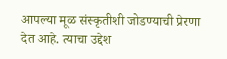आपल्या मूळ संस्कृतीशी जोडण्याची प्रेरणा देत आहे. त्याचा उद्देश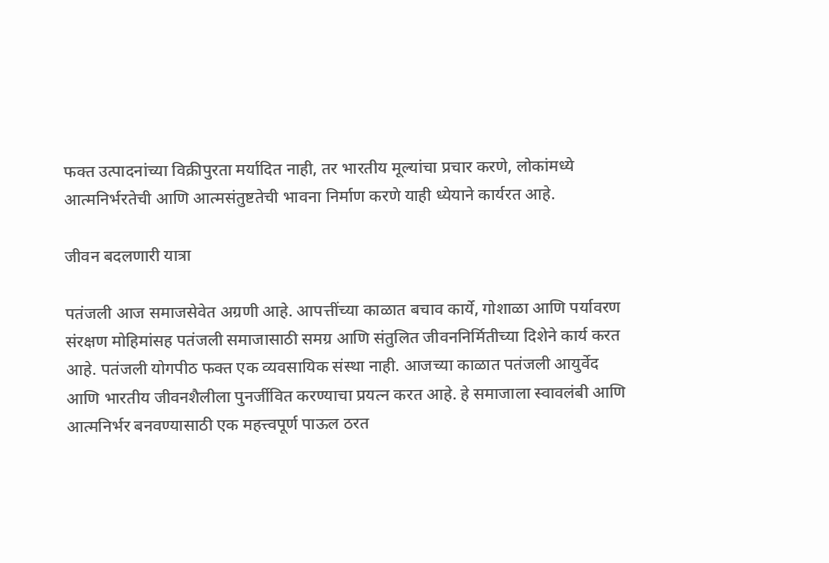फक्त उत्पादनांच्या विक्रीपुरता मर्यादित नाही, तर भारतीय मूल्यांचा प्रचार करणे, लोकांमध्ये आत्मनिर्भरतेची आणि आत्मसंतुष्टतेची भावना निर्माण करणे याही ध्येयाने कार्यरत आहे.

जीवन बदलणारी यात्रा

पतंजली आज समाजसेवेत अग्रणी आहे. आपत्तींच्या काळात बचाव कार्ये, गोशाळा आणि पर्यावरण संरक्षण मोहिमांसह पतंजली समाजासाठी समग्र आणि संतुलित जीवननिर्मितीच्या दिशेने कार्य करत आहे. पतंजली योगपीठ फक्त एक व्यवसायिक संस्था नाही. आजच्या काळात पतंजली आयुर्वेद आणि भारतीय जीवनशैलीला पुनर्जीवित करण्याचा प्रयत्न करत आहे. हे समाजाला स्वावलंबी आणि आत्मनिर्भर बनवण्यासाठी एक महत्त्वपूर्ण पाऊल ठरत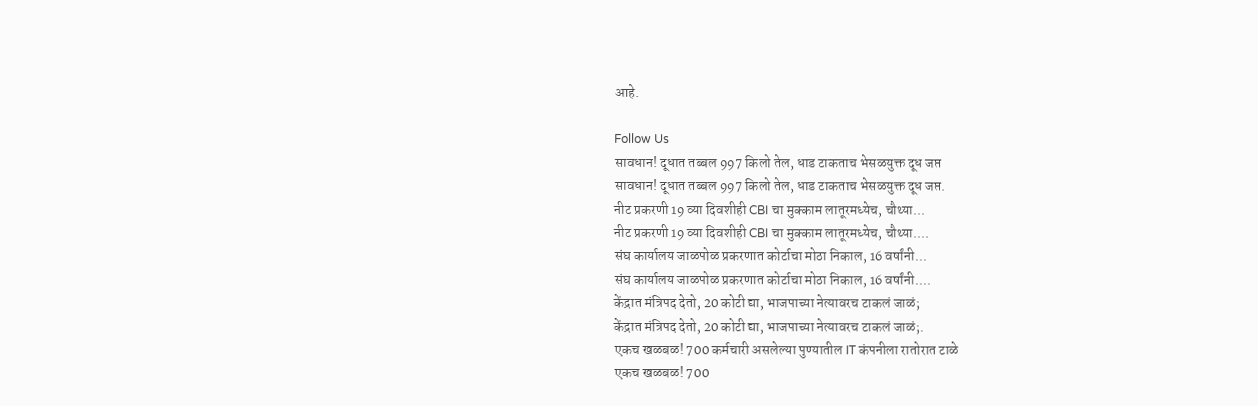आहे.

Follow Us
सावधान! दूधात तब्बल 997 किलो तेल, धाड टाकताच भेसळयुक्त दूध जप्त
सावधान! दूधात तब्बल 997 किलो तेल, धाड टाकताच भेसळयुक्त दूध जप्त.
नीट प्रकरणी 19 व्या दिवशीही CBI चा मुक्काम लातूरमध्येच, चौथ्या...
नीट प्रकरणी 19 व्या दिवशीही CBI चा मुक्काम लातूरमध्येच, चौथ्या....
संघ कार्यालय जाळपोळ प्रकरणात कोर्टाचा मोठा निकाल, 16 वर्षांनी...
संघ कार्यालय जाळपोळ प्रकरणात कोर्टाचा मोठा निकाल, 16 वर्षांनी....
केंद्रात मंत्रिपद देतो, 20 कोटी द्या, भाजपाच्या नेत्यावरच टाकलं जाळं;
केंद्रात मंत्रिपद देतो, 20 कोटी द्या, भाजपाच्या नेत्यावरच टाकलं जाळं;.
एकच खळबळ! 700 कर्मचारी असलेल्या पुण्यातील IT कंपनीला रातोरात टाळे
एकच खळबळ! 700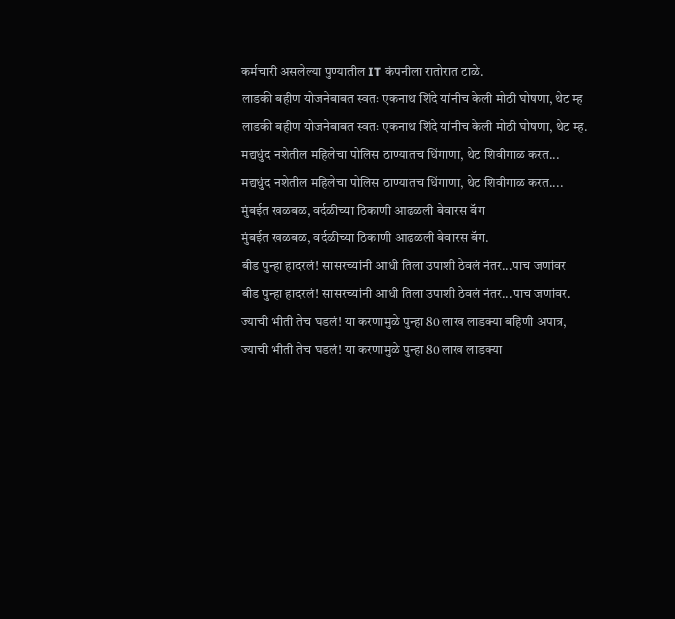कर्मचारी असलेल्या पुण्यातील IT कंपनीला रातोरात टाळे.
लाडकी बहीण योजनेबाबत स्वतः एकनाथ शिंदे यांनीच केली मोठी घोषणा, थेट म्ह
लाडकी बहीण योजनेबाबत स्वतः एकनाथ शिंदे यांनीच केली मोठी घोषणा, थेट म्ह.
मद्यधुंद नशेतील महिलेचा पोलिस ठाण्यातच धिंगाणा, थेट शिवीगाळ करत...
मद्यधुंद नशेतील महिलेचा पोलिस ठाण्यातच धिंगाणा, थेट शिवीगाळ करत....
मुंबईत खळबळ, वर्दळीच्या ठिकाणी आढळली बेवारस बॅग
मुंबईत खळबळ, वर्दळीच्या ठिकाणी आढळली बेवारस बॅग.
बीड पुन्हा हादरलं! सासरच्यांनी आधी तिला उपाशी ठेवलं नंतर...पाच जणांवर
बीड पुन्हा हादरलं! सासरच्यांनी आधी तिला उपाशी ठेवलं नंतर...पाच जणांवर.
ज्याची भीती तेच घडलं! या करणामुळे पुन्हा 80 लाख लाडक्या बहिणी अपात्र,
ज्याची भीती तेच घडलं! या करणामुळे पुन्हा 80 लाख लाडक्या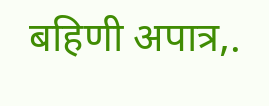बहिणी अपात्र,.